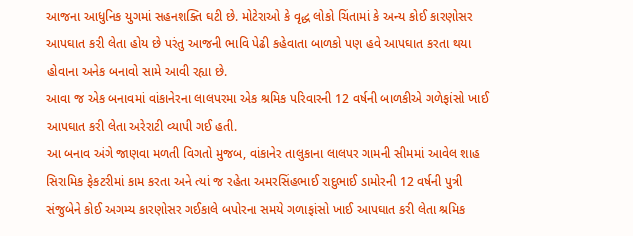આજના આધુનિક યુગમાં સહનશક્તિ ઘટી છે. મોટેરાઓ કે વૃદ્ધ લોકો ચિંતામાં કે અન્ય કોઈ કારણોસર આપઘાત ક૨ી લેતા હોય છે પરંતુ આજની ભાવિ પેઢી કહેવાતા બાળકો પણ હવે આપઘાત કરતા થયા હોવાના અનેક બનાવો સામે આવી રહ્યા છે.
આવા જ એક બનાવમાં વાંકાનેરના લાલપરમા એક શ્રમિક પરિવારની 12 વર્ષની બાળકીએ ગળેફાંસો ખાઈ આપઘાત કરી લેતા અરેરાટી વ્યાપી ગઈ હતી.
આ બનાવ અંગે જાણવા મળતી વિગતો મુજબ, વાંકાનેર તાલુકાના લાલપર ગામની સીમમાં આવેલ શાહ સિરામિક ફેકટરીમાં કામ કરતા અને ત્યાં જ રહેતા અમરસિંહભાઈ રાદુભાઈ ડામોરની 12 વર્ષની પુત્રી સંજુબેને કોઈ અગમ્ય કારણોસર ગઈકાલે બપોરના સમયે ગળાફાંસો ખાઈ આપઘાત કરી લેતા શ્રમિક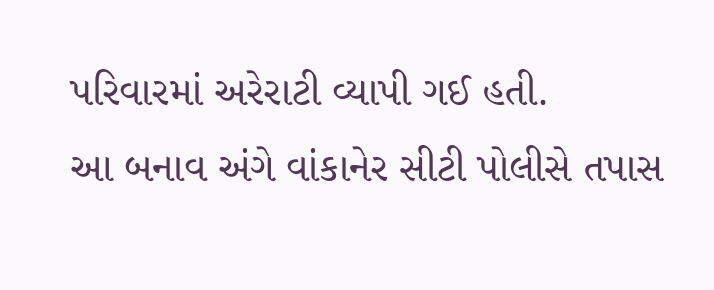પરિવારમાં અરેરાટી વ્યાપી ગઈ હતી.
આ બનાવ અંગે વાંકાનેર સીટી પોલીસે તપાસ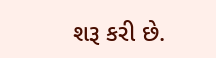શરૂ કરી છે.